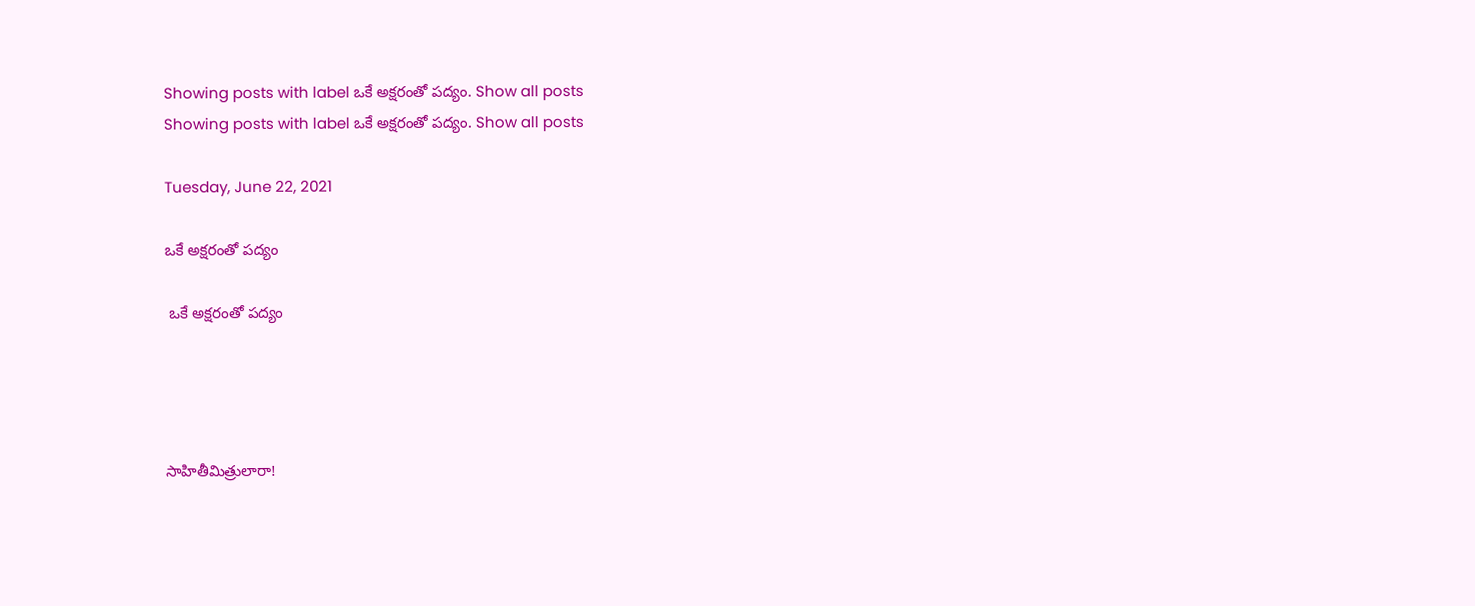Showing posts with label ఒకే అక్షరంతో పద్యం. Show all posts
Showing posts with label ఒకే అక్షరంతో పద్యం. Show all posts

Tuesday, June 22, 2021

ఒకే అక్షరంతో పద్యం

 ఒకే అక్షరంతో పద్యం




సాహితీమిత్రులారా!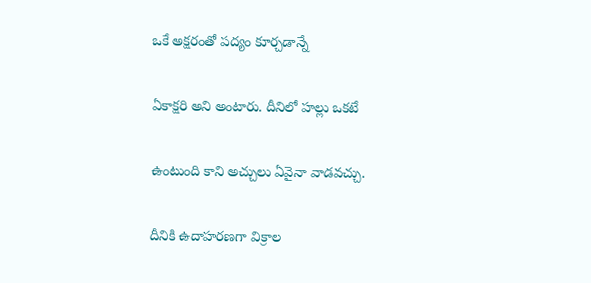ఒకే అక్షరంతో పద్యం కూర్చడాన్నే

ఏకాక్షరి అని అంటారు. దీనిలో హల్లు ఒకటే

ఉంటుంది కాని అచ్చులు ఏవైనా వాడవచ్చు.

దీనికి ఉదాహరణగా విక్రాల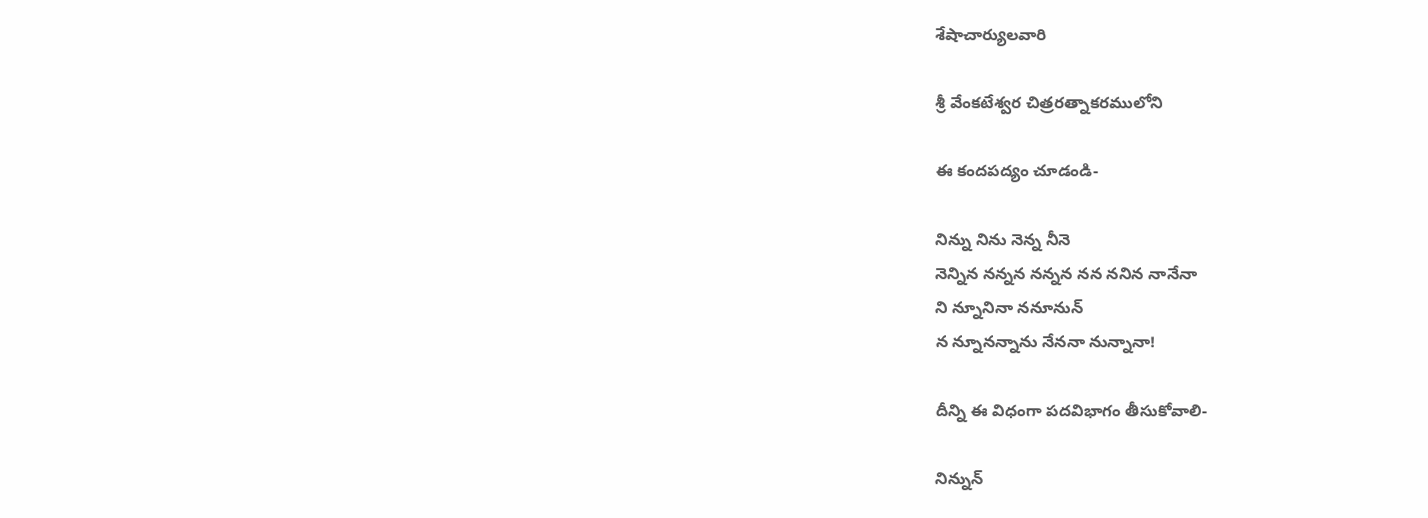శేషాచార్యులవారి

శ్రీ వేంకటేశ్వర చిత్రరత్నాకరములోని

ఈ కందపద్యం చూడండి-

నిన్ను నిను నెన్న నీనె
నెన్నిన నన్నన నన్నన నన ననిన నానేనా
ని న్నూనినా ననూనున్
న న్నూనన్నాను నేననా నున్నానా!

దీన్ని ఈ విధంగా పదవిభాగం తీసుకోవాలి-

నిన్నున్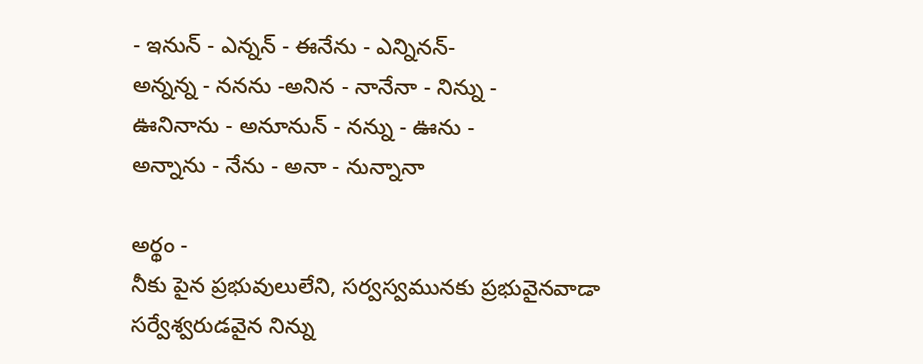- ఇనున్ - ఎన్నన్ - ఈనేను - ఎన్నినన్-
అన్నన్న - ననను -అనిన - నానేనా - నిన్ను -
ఊనినాను - అనూనున్ - నన్ను - ఊను -
అన్నాను - నేను - అనా - నున్నానా

అర్థం -
నీకు పైన ప్రభువులులేని, సర్వస్వమునకు ప్రభువైనవాడా
సర్వేశ్వరుడవైన నిన్ను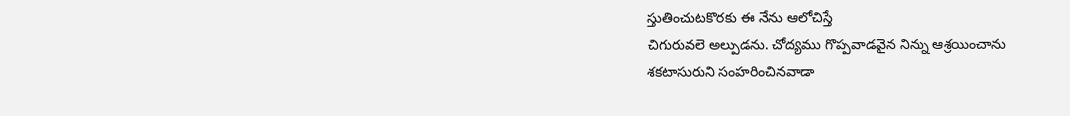స్తుతించుటకొరకు ఈ నేను ఆలోచిస్తే
చిగురువలె అల్పుడను. చోద్యము గొప్పవాడవైన నిన్ను ఆశ్రయించాను
శకటాసురుని సంహరించినవాడా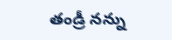తండ్రీ నన్ను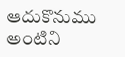ఆదుకొనుము అంటిని